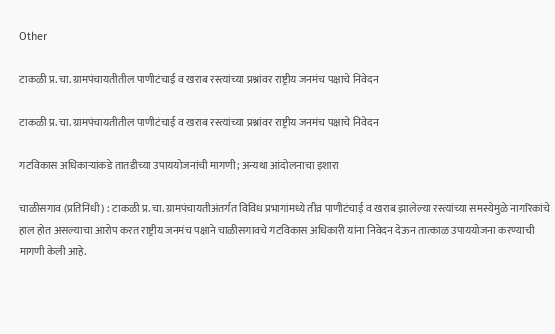Other

टाकळी प्र. चा. ग्रामपंचायतीतील पाणीटंचाई व खराब रस्त्यांच्या प्रश्नांवर राष्ट्रीय जनमंच पक्षाचे निवेदन

टाकळी प्र. चा. ग्रामपंचायतीतील पाणीटंचाई व खराब रस्त्यांच्या प्रश्नांवर राष्ट्रीय जनमंच पक्षाचे निवेदन

गटविकास अधिकाऱ्यांकडे तातडीच्या उपाययोजनांची मागणी; अन्यथा आंदोलनाचा इशारा

चाळीसगाव (प्रतिनिधी) : टाकळी प्र. चा. ग्रामपंचायतीअंतर्गत विविध प्रभागांमध्ये तीव्र पाणीटंचाई व खराब झालेल्या रस्त्यांच्या समस्येमुळे नागरिकांचे हाल होत असल्याचा आरोप करत राष्ट्रीय जनमंच पक्षाने चाळीसगावचे गटविकास अधिकारी यांना निवेदन देऊन तात्काळ उपाययोजना करण्याची मागणी केली आहे.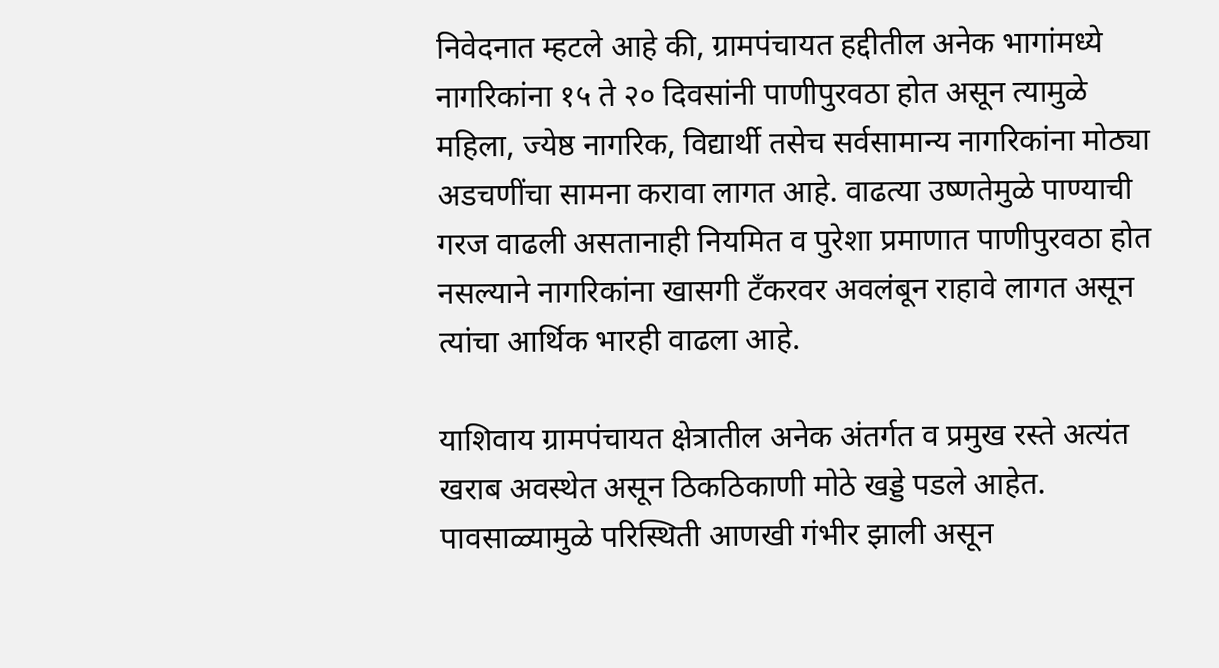निवेदनात म्हटले आहे की, ग्रामपंचायत हद्दीतील अनेक भागांमध्ये नागरिकांना १५ ते २० दिवसांनी पाणीपुरवठा होत असून त्यामुळे महिला, ज्येष्ठ नागरिक, विद्यार्थी तसेच सर्वसामान्य नागरिकांना मोठ्या अडचणींचा सामना करावा लागत आहे. वाढत्या उष्णतेमुळे पाण्याची गरज वाढली असतानाही नियमित व पुरेशा प्रमाणात पाणीपुरवठा होत नसल्याने नागरिकांना खासगी टँकरवर अवलंबून राहावे लागत असून त्यांचा आर्थिक भारही वाढला आहे.

याशिवाय ग्रामपंचायत क्षेत्रातील अनेक अंतर्गत व प्रमुख रस्ते अत्यंत खराब अवस्थेत असून ठिकठिकाणी मोठे खड्डे पडले आहेत. पावसाळ्यामुळे परिस्थिती आणखी गंभीर झाली असून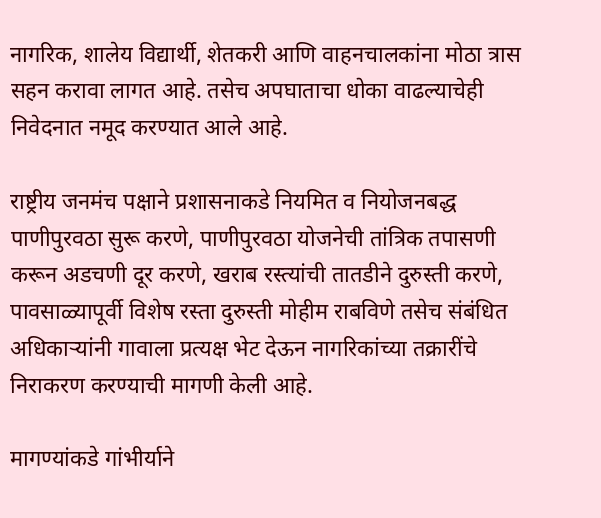नागरिक, शालेय विद्यार्थी, शेतकरी आणि वाहनचालकांना मोठा त्रास सहन करावा लागत आहे. तसेच अपघाताचा धोका वाढल्याचेही निवेदनात नमूद करण्यात आले आहे.

राष्ट्रीय जनमंच पक्षाने प्रशासनाकडे नियमित व नियोजनबद्ध पाणीपुरवठा सुरू करणे, पाणीपुरवठा योजनेची तांत्रिक तपासणी करून अडचणी दूर करणे, खराब रस्त्यांची तातडीने दुरुस्ती करणे, पावसाळ्यापूर्वी विशेष रस्ता दुरुस्ती मोहीम राबविणे तसेच संबंधित अधिकाऱ्यांनी गावाला प्रत्यक्ष भेट देऊन नागरिकांच्या तक्रारींचे निराकरण करण्याची मागणी केली आहे.

मागण्यांकडे गांभीर्याने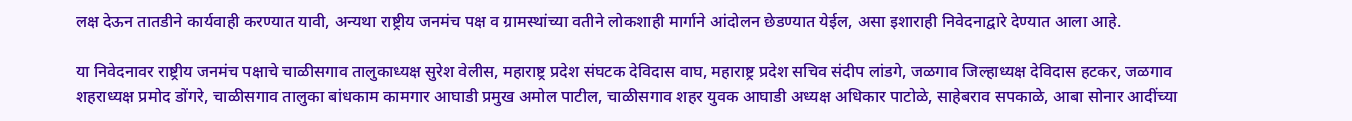लक्ष देऊन तातडीने कार्यवाही करण्यात यावी, अन्यथा राष्ट्रीय जनमंच पक्ष व ग्रामस्थांच्या वतीने लोकशाही मार्गाने आंदोलन छेडण्यात येईल, असा इशाराही निवेदनाद्वारे देण्यात आला आहे.

या निवेदनावर राष्ट्रीय जनमंच पक्षाचे चाळीसगाव तालुकाध्यक्ष सुरेश वेलीस, महाराष्ट्र प्रदेश संघटक देविदास वाघ, महाराष्ट्र प्रदेश सचिव संदीप लांडगे, जळगाव जिल्हाध्यक्ष देविदास हटकर, जळगाव शहराध्यक्ष प्रमोद डोंगरे, चाळीसगाव तालुका बांधकाम कामगार आघाडी प्रमुख अमोल पाटील, चाळीसगाव शहर युवक आघाडी अध्यक्ष अधिकार पाटोळे, साहेबराव सपकाळे, आबा सोनार आदींच्या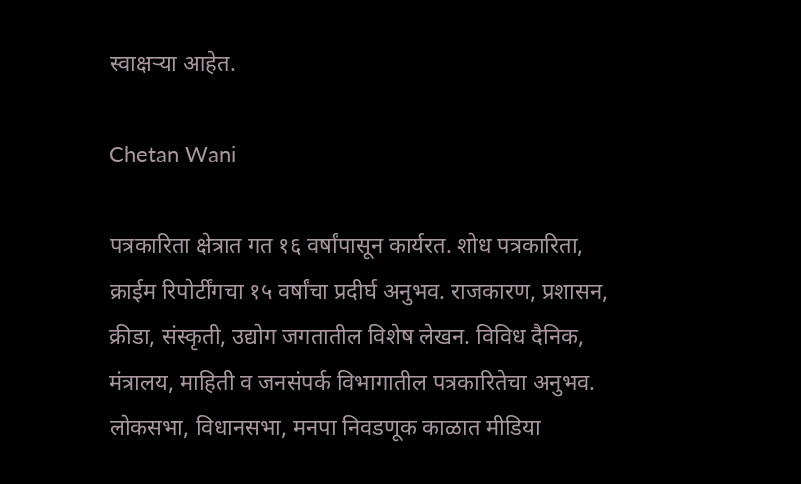स्वाक्षऱ्या आहेत.

Chetan Wani

पत्रकारिता क्षेत्रात गत १६ वर्षांपासून कार्यरत. शोध पत्रकारिता, क्राईम रिपोर्टींगचा १५ वर्षांचा प्रदीर्घ अनुभव. राजकारण, प्रशासन, क्रीडा, संस्कृती, उद्योग जगतातील विशेष लेखन. विविध दैनिक, मंत्रालय, माहिती व जनसंपर्क विभागातील पत्रकारितेचा अनुभव. लोकसभा, विधानसभा, मनपा निवडणूक काळात मीडिया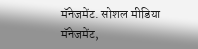मॅनेजमेंट. सोशल मीडिया मॅनेजमेंट,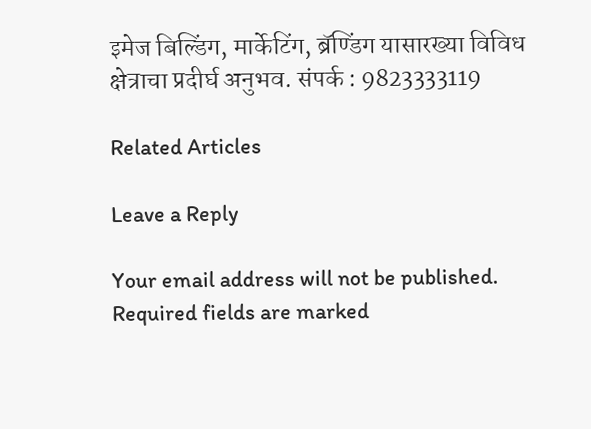इमेज बिल्डिंग, मार्केटिंग, ब्रॅण्डिंग यासारख्या विविध क्षेत्राचा प्रदीर्घ अनुभव. संपर्क : 9823333119

Related Articles

Leave a Reply

Your email address will not be published. Required fields are marked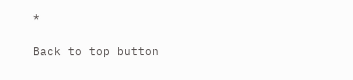*

Back to top button